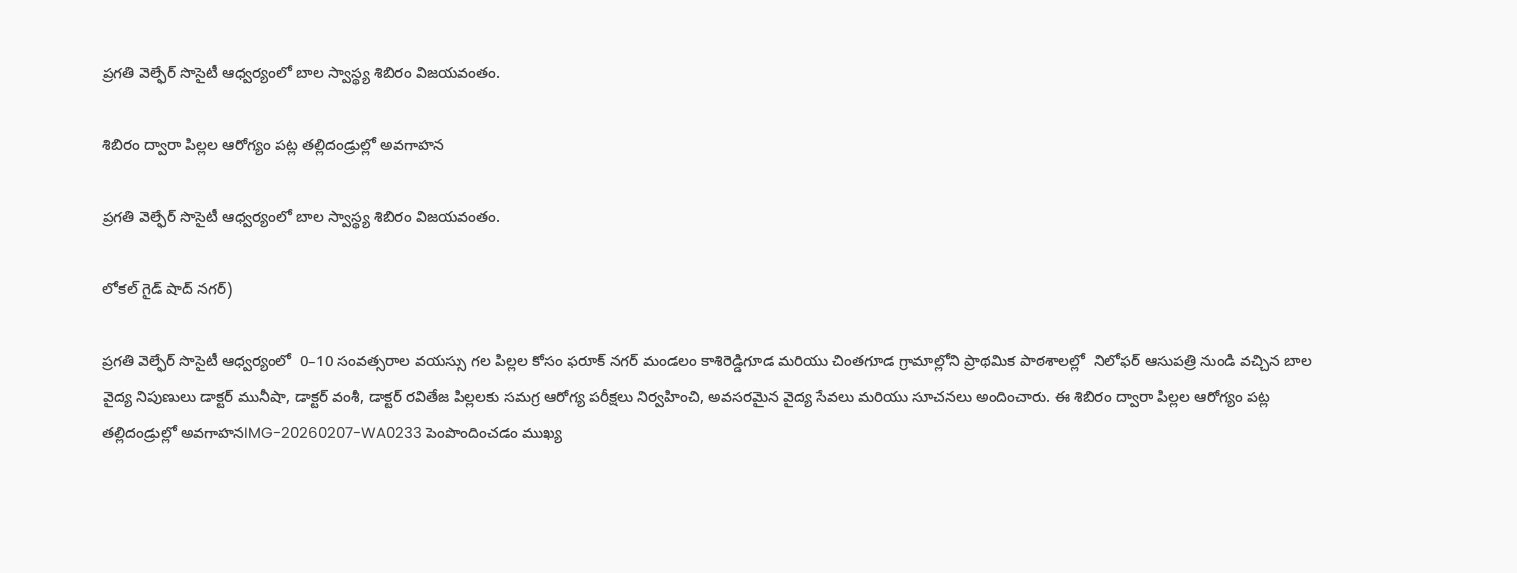ప్రగతి వెల్ఫేర్ సొసైటీ ఆధ్వర్యంలో బాల స్వాస్థ్య శిబిరం విజయవంతం.

శిబిరం ద్వారా పిల్లల ఆరోగ్యం పట్ల తల్లిదండ్రుల్లో అవగాహన

ప్రగతి వెల్ఫేర్ సొసైటీ ఆధ్వర్యంలో బాల స్వాస్థ్య శిబిరం విజయవంతం.

లోకల్ గైడ్ షాద్ నగర్)

ప్రగతి వెల్ఫేర్ సొసైటీ ఆధ్వర్యంలో  0–10 సంవత్సరాల వయస్సు గల పిల్లల కోసం ఫరూక్ నగర్ మండలం కాశిరెడ్డిగూడ మరియు చింతగూడ గ్రామాల్లోని ప్రాథమిక పాఠశాలల్లో  నిలోఫర్ ఆసుపత్రి నుండి వచ్చిన బాల వైద్య నిపుణులు డాక్టర్ మునీషా, డాక్టర్ వంశీ, డాక్టర్ రవితేజ పిల్లలకు సమగ్ర ఆరోగ్య పరీక్షలు నిర్వహించి, అవసరమైన వైద్య సేవలు మరియు సూచనలు అందించారు. ఈ శిబిరం ద్వారా పిల్లల ఆరోగ్యం పట్ల తల్లిదండ్రుల్లో అవగాహనIMG-20260207-WA0233 పెంపొందించడం ముఖ్య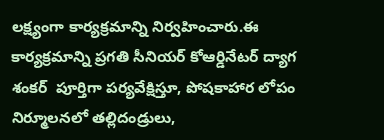లక్ష్యంగా కార్యక్రమాన్ని నిర్వహించారు.ఈ కార్యక్రమాన్ని ప్రగతి సీనియర్ కోఆర్డినేటర్ ద్యాగ శంకర్  పూర్తిగా పర్యవేక్షిస్తూ, పోషకాహార లోపం నిర్మూలనలో తల్లిదండ్రులు,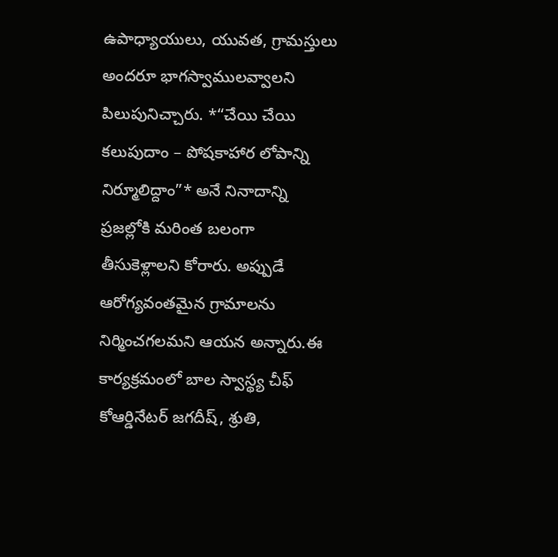ఉపాధ్యాయులు, యువత, గ్రామస్తులు అందరూ భాగస్వాములవ్వాలని పిలుపునిచ్చారు. *“చేయి చేయి కలుపుదాం – పోషకాహార లోపాన్ని నిర్మూలిద్దాం”* అనే నినాదాన్ని ప్రజల్లోకి మరింత బలంగా తీసుకెళ్లాలని కోరారు. అప్పుడే ఆరోగ్యవంతమైన గ్రామాలను నిర్మించగలమని ఆయన అన్నారు.ఈ కార్యక్రమంలో బాల స్వాస్థ్య చీఫ్ కోఆర్డినేటర్ జగదీష్, శ్రుతి,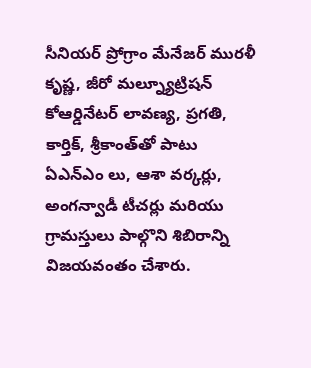సీనియర్ ప్రోగ్రాం మేనేజర్ మురళీ కృష్ణ, జీరో మల్న్యూట్రిషన్ కోఆర్డినేటర్ లావణ్య, ప్రగతి, కార్తిక్, శ్రీకాంత్‌తో పాటు ఏఎన్ఎం లు, ఆశా వర్కర్లు, అంగన్వాడీ టీచర్లు మరియు గ్రామస్తులు పాల్గొని శిబిరాన్ని విజయవంతం చేశారు.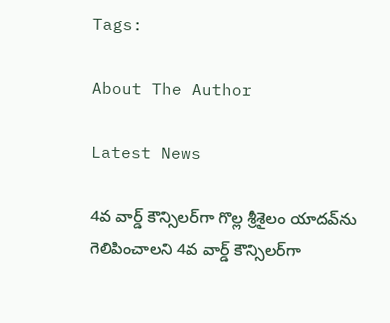Tags:

About The Author

Latest News

4వ వార్డ్ కౌన్సిలర్‌గా గొల్ల శ్రీశైలం యాదవ్‌ను గెలిపించాలని 4వ వార్డ్ కౌన్సిలర్‌గా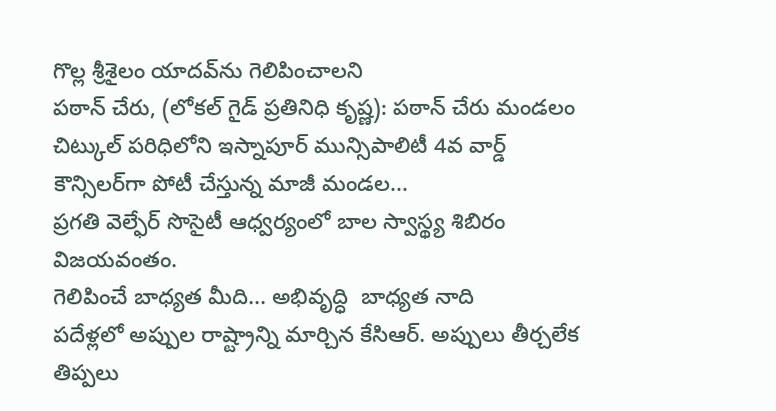గొల్ల శ్రీశైలం యాదవ్‌ను గెలిపించాలని
పఠాన్ చేరు, (లోకల్ గైడ్ ప్రతినిధి కృష్ణ): పఠాన్ చేరు మండలం చిట్కుల్ పరిధిలోని ఇస్నాపూర్ మున్సిపాలిటీ 4వ వార్డ్ కౌన్సిలర్‌గా పోటీ చేస్తున్న మాజీ మండల...
ప్రగతి వెల్ఫేర్ సొసైటీ ఆధ్వర్యంలో బాల స్వాస్థ్య శిబిరం విజయవంతం.
గెలిపించే బాధ్యత మీది... అభివృద్ధి  బాధ్యత నాది
పదేళ్లలో అప్పుల రాష్ట్రాన్ని మార్చిన కేసిఆర్. అప్పులు తీర్చలేక తిప్పలు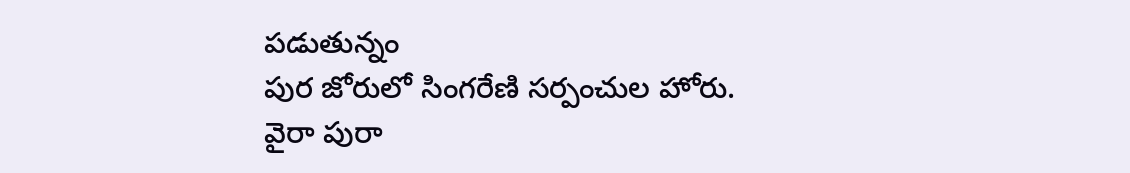పడుతున్నం
పుర జోరులో సింగరేణి సర్పంచుల హోరు.
వైరా పురా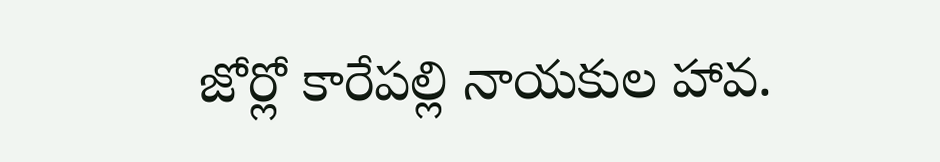జోర్లో కారేపల్లి నాయకుల హావ.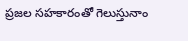ప్రజల సహకారంతో గెలుస్తునాం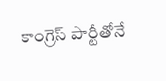కాంగ్రెస్ పార్టీతోనే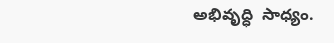అభివృద్ధి  సాధ్యం.